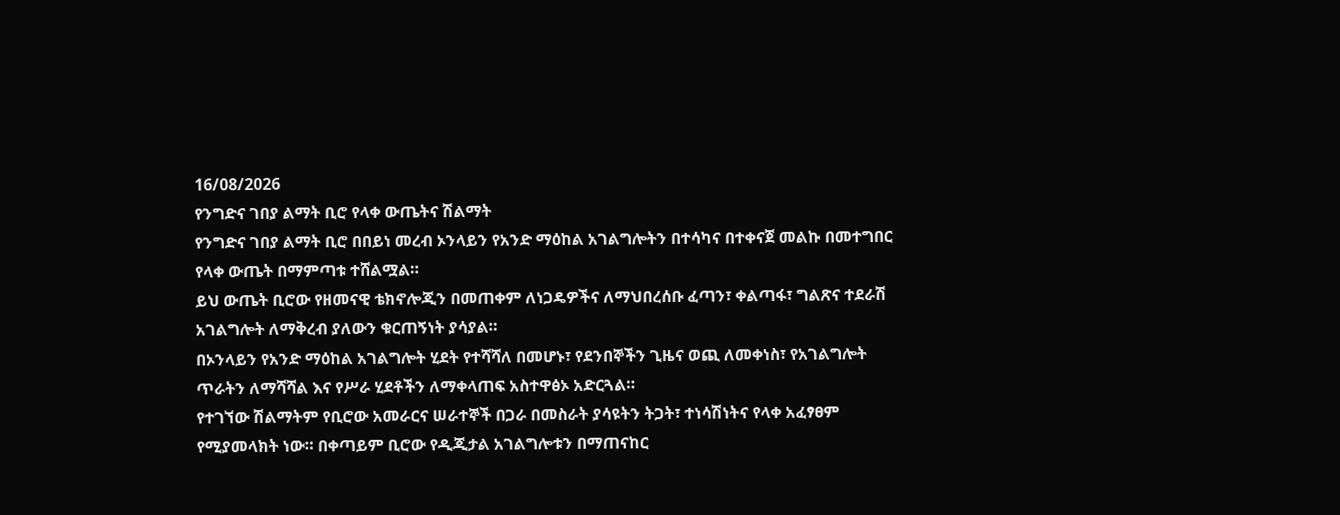16/08/2026
የንግድና ገበያ ልማት ቢሮ የላቀ ውጤትና ሽልማት
የንግድና ገበያ ልማት ቢሮ በበይነ መረብ ኦንላይን የአንድ ማዕከል አገልግሎትን በተሳካና በተቀናጀ መልኩ በመተግበር የላቀ ውጤት በማምጣቱ ተሸልሟል።
ይህ ውጤት ቢሮው የዘመናዊ ቴክኖሎጂን በመጠቀም ለነጋዴዎችና ለማህበረሰቡ ፈጣን፣ ቀልጣፋ፣ ግልጽና ተደራሽ አገልግሎት ለማቅረብ ያለውን ቁርጠኝነት ያሳያል።
በኦንላይን የአንድ ማዕከል አገልግሎት ሂደት የተሻሻለ በመሆኑ፣ የደንበኞችን ጊዜና ወጪ ለመቀነስ፣ የአገልግሎት ጥራትን ለማሻሻል እና የሥራ ሂደቶችን ለማቀላጠፍ አስተዋፅኦ አድርጓል።
የተገኘው ሽልማትም የቢሮው አመራርና ሠራተኞች በጋራ በመስራት ያሳዩትን ትጋት፣ ተነሳሽነትና የላቀ አፈፃፀም የሚያመላክት ነው። በቀጣይም ቢሮው የዲጂታል አገልግሎቱን በማጠናከር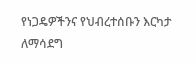የነጋዴዎችንና የህብረተሰቡን እርካታ ለማሳደግ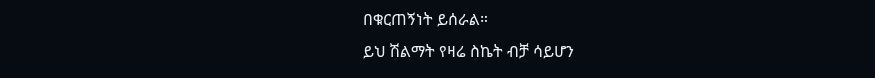በቁርጠኝነት ይሰራል።
ይህ ሽልማት የዛሬ ስኬት ብቻ ሳይሆን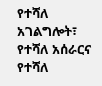የተሻለ አገልግሎት፣ የተሻለ አሰራርና የተሻለ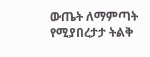ውጤት ለማምጣት የሚያበረታታ ትልቅ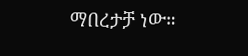ማበረታቻ ነው።